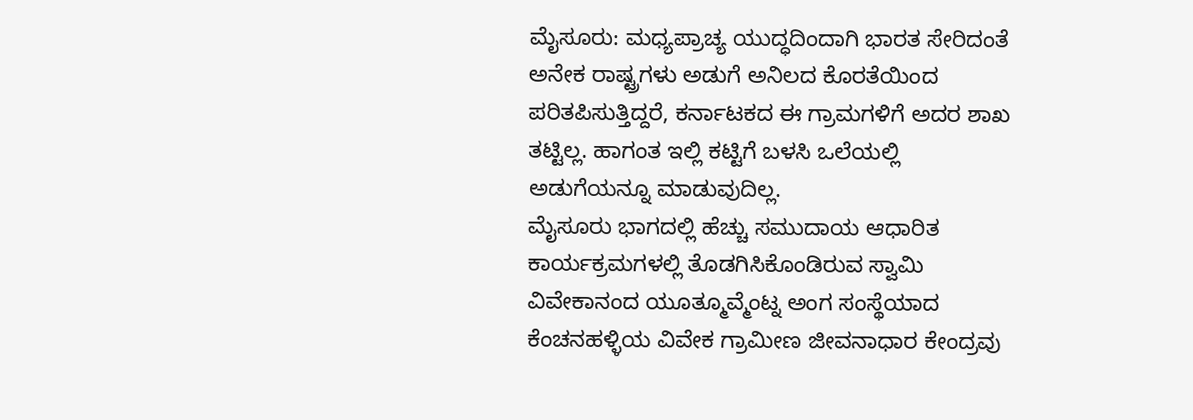ಮೈಸೂರು: ಮಧ್ಯಪ್ರಾಚ್ಯ ಯುದ್ಧದಿಂದಾಗಿ ಭಾರತ ಸೇರಿದಂತೆ ಅನೇಕ ರಾಷ್ಟ್ರಗಳು ಅಡುಗೆ ಅನಿಲದ ಕೊರತೆಯಿಂದ ಪರಿತಪಿಸುತ್ತಿದ್ದರೆ, ಕರ್ನಾಟಕದ ಈ ಗ್ರಾಮಗಳಿಗೆ ಅದರ ಶಾಖ ತಟ್ಟಿಲ್ಲ. ಹಾಗಂತ ಇಲ್ಲಿ ಕಟ್ಟಿಗೆ ಬಳಸಿ ಒಲೆಯಲ್ಲಿ ಅಡುಗೆಯನ್ನೂ ಮಾಡುವುದಿಲ್ಲ.
ಮೈಸೂರು ಭಾಗದಲ್ಲಿ ಹೆಚ್ಚು ಸಮುದಾಯ ಆಧಾರಿತ ಕಾರ್ಯಕ್ರಮಗಳಲ್ಲಿ ತೊಡಗಿಸಿಕೊಂಡಿರುವ ಸ್ವಾಮಿ ವಿವೇಕಾನಂದ ಯೂತ್ಮೂವ್ಮೆಂಟ್ನ ಅಂಗ ಸಂಸ್ಥೆಯಾದ ಕೆಂಚನಹಳ್ಳಿಯ ವಿವೇಕ ಗ್ರಾಮೀಣ ಜೀವನಾಧಾರ ಕೇಂದ್ರವು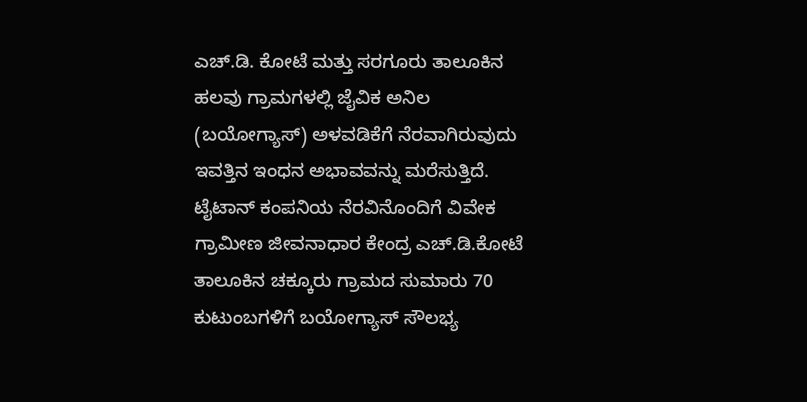ಎಚ್.ಡಿ. ಕೋಟೆ ಮತ್ತು ಸರಗೂರು ತಾಲೂಕಿನ ಹಲವು ಗ್ರಾಮಗಳಲ್ಲಿ ಜೈವಿಕ ಅನಿಲ (ಬಯೋಗ್ಯಾಸ್) ಅಳವಡಿಕೆಗೆ ನೆರವಾಗಿರುವುದು ಇವತ್ತಿನ ಇಂಧನ ಅಭಾವವನ್ನು ಮರೆಸುತ್ತಿದೆ.
ಟೈಟಾನ್ ಕಂಪನಿಯ ನೆರವಿನೊಂದಿಗೆ ವಿವೇಕ ಗ್ರಾಮೀಣ ಜೀವನಾಧಾರ ಕೇಂದ್ರ ಎಚ್.ಡಿ.ಕೋಟೆ ತಾಲೂಕಿನ ಚಕ್ಕೂರು ಗ್ರಾಮದ ಸುಮಾರು 70 ಕುಟುಂಬಗಳಿಗೆ ಬಯೋಗ್ಯಾಸ್ ಸೌಲಭ್ಯ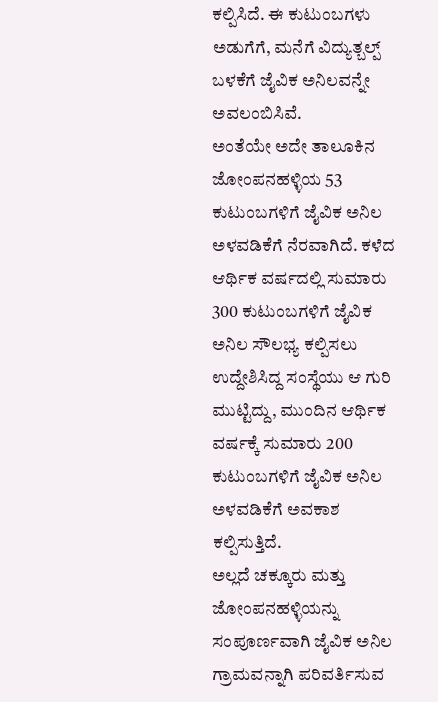ಕಲ್ಪಿಸಿದೆ. ಈ ಕುಟುಂಬಗಳು ಅಡುಗೆಗೆ, ಮನೆಗೆ ವಿದ್ಯುತ್ಬಲ್ಪ್ ಬಳಕೆಗೆ ಜೈವಿಕ ಅನಿಲವನ್ನೇ ಅವಲಂಬಿಸಿವೆ.
ಅಂತೆಯೇ ಅದೇ ತಾಲೂಕಿನ ಜೋಂಪನಹಳ್ಳಿಯ 53 ಕುಟುಂಬಗಳಿಗೆ ಜೈವಿಕ ಅನಿಲ ಅಳವಡಿಕೆಗೆ ನೆರವಾಗಿದೆ. ಕಳೆದ ಆರ್ಥಿಕ ವರ್ಷದಲ್ಲಿ ಸುಮಾರು 300 ಕುಟುಂಬಗಳಿಗೆ ಜೈವಿಕ ಅನಿಲ ಸೌಲಭ್ಯ ಕಲ್ಪಿಸಲು ಉದ್ದೇಶಿಸಿದ್ದ ಸಂಸ್ಥೆಯು ಆ ಗುರಿ ಮುಟ್ಟಿದ್ದು, ಮುಂದಿನ ಆರ್ಥಿಕ ವರ್ಷಕ್ಕೆ ಸುಮಾರು 200 ಕುಟುಂಬಗಳಿಗೆ ಜೈವಿಕ ಅನಿಲ ಅಳವಡಿಕೆಗೆ ಅವಕಾಶ ಕಲ್ಪಿಸುತ್ತಿದೆ.
ಅಲ್ಲದೆ ಚಕ್ಕೂರು ಮತ್ತು ಜೋಂಪನಹಳ್ಳಿಯನ್ನು ಸಂಪೂರ್ಣವಾಗಿ ಜೈವಿಕ ಅನಿಲ ಗ್ರಾಮವನ್ನಾಗಿ ಪರಿವರ್ತಿಸುವ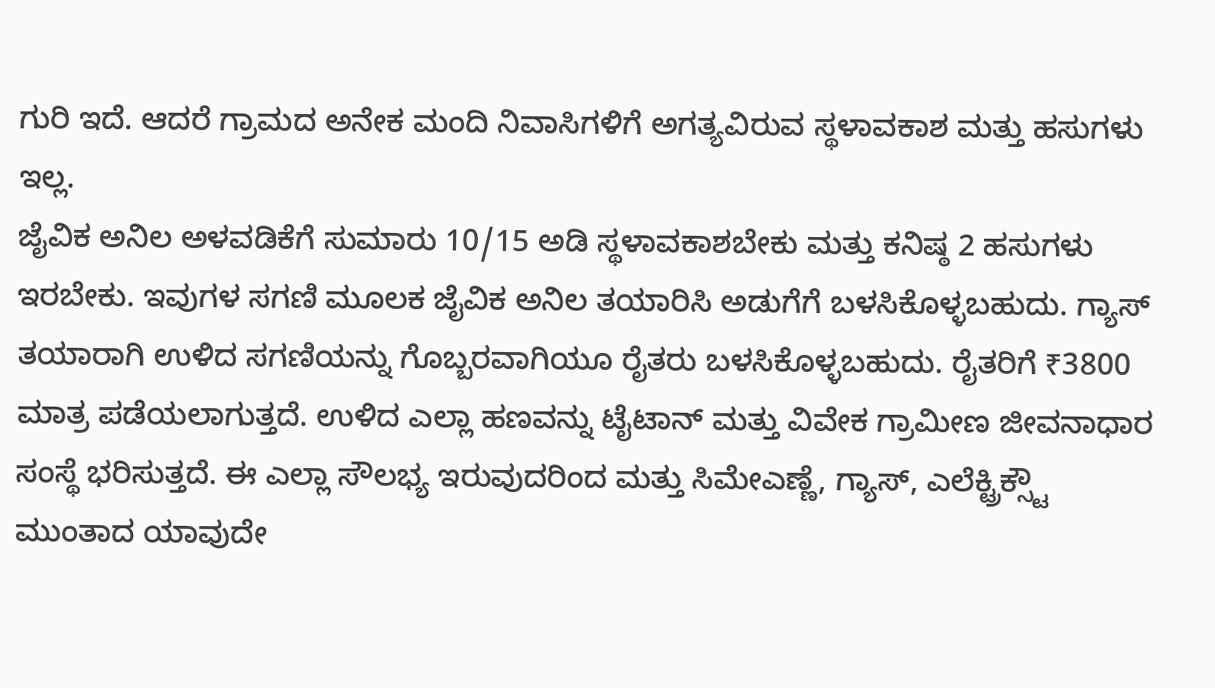ಗುರಿ ಇದೆ. ಆದರೆ ಗ್ರಾಮದ ಅನೇಕ ಮಂದಿ ನಿವಾಸಿಗಳಿಗೆ ಅಗತ್ಯವಿರುವ ಸ್ಥಳಾವಕಾಶ ಮತ್ತು ಹಸುಗಳು ಇಲ್ಲ.
ಜೈವಿಕ ಅನಿಲ ಅಳವಡಿಕೆಗೆ ಸುಮಾರು 10/15 ಅಡಿ ಸ್ಥಳಾವಕಾಶಬೇಕು ಮತ್ತು ಕನಿಷ್ಠ 2 ಹಸುಗಳು ಇರಬೇಕು. ಇವುಗಳ ಸಗಣಿ ಮೂಲಕ ಜೈವಿಕ ಅನಿಲ ತಯಾರಿಸಿ ಅಡುಗೆಗೆ ಬಳಸಿಕೊಳ್ಳಬಹುದು. ಗ್ಯಾಸ್ ತಯಾರಾಗಿ ಉಳಿದ ಸಗಣಿಯನ್ನು ಗೊಬ್ಬರವಾಗಿಯೂ ರೈತರು ಬಳಸಿಕೊಳ್ಳಬಹುದು. ರೈತರಿಗೆ ₹3800 ಮಾತ್ರ ಪಡೆಯಲಾಗುತ್ತದೆ. ಉಳಿದ ಎಲ್ಲಾ ಹಣವನ್ನು ಟೈಟಾನ್ ಮತ್ತು ವಿವೇಕ ಗ್ರಾಮೀಣ ಜೀವನಾಧಾರ ಸಂಸ್ಥೆ ಭರಿಸುತ್ತದೆ. ಈ ಎಲ್ಲಾ ಸೌಲಭ್ಯ ಇರುವುದರಿಂದ ಮತ್ತು ಸಿಮೇಎಣ್ಣೆ, ಗ್ಯಾಸ್, ಎಲೆಕ್ಟ್ರಿಕ್ಸ್ಟೌ ಮುಂತಾದ ಯಾವುದೇ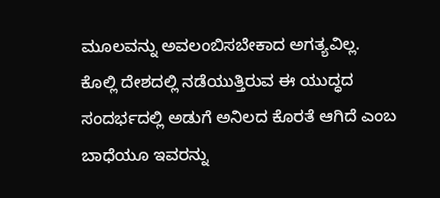ಮೂಲವನ್ನು ಅವಲಂಬಿಸಬೇಕಾದ ಅಗತ್ಯವಿಲ್ಲ.
ಕೊಲ್ಲಿ ದೇಶದಲ್ಲಿ ನಡೆಯುತ್ತಿರುವ ಈ ಯುದ್ಧದ ಸಂದರ್ಭದಲ್ಲಿ ಅಡುಗೆ ಅನಿಲದ ಕೊರತೆ ಆಗಿದೆ ಎಂಬ ಬಾಧೆಯೂ ಇವರನ್ನು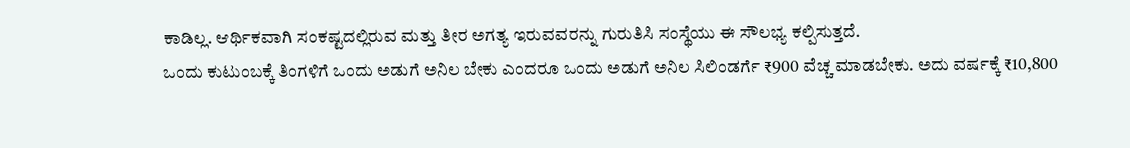ಕಾಡಿಲ್ಲ. ಆರ್ಥಿಕವಾಗಿ ಸಂಕಷ್ಟದಲ್ಲಿರುವ ಮತ್ತು ತೀರ ಅಗತ್ಯ ಇರುವವರನ್ನು ಗುರುತಿಸಿ ಸಂಸ್ಥೆಯು ಈ ಸೌಲಭ್ಯ ಕಲ್ಪಿಸುತ್ತದೆ.
ಒಂದು ಕುಟುಂಬಕ್ಕೆ ತಿಂಗಳಿಗೆ ಒಂದು ಅಡುಗೆ ಅನಿಲ ಬೇಕು ಎಂದರೂ ಒಂದು ಅಡುಗೆ ಅನಿಲ ಸಿಲಿಂಡರ್ಗೆ ₹900 ವೆಚ್ಚ ಮಾಡಬೇಕು. ಅದು ವರ್ಷಕ್ಕೆ ₹10,800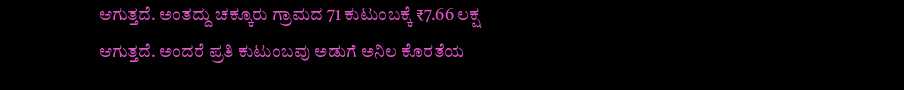ಆಗುತ್ತದೆ. ಅಂತದ್ದು ಚಕ್ಕೂರು ಗ್ರಾಮದ 71 ಕುಟುಂಬಕ್ಕೆ ₹7.66 ಲಕ್ಷ ಆಗುತ್ತದೆ. ಅಂದರೆ ಪ್ರತಿ ಕುಟುಂಬವು ಅಡುಗೆ ಅನಿಲ ಕೊರತೆಯ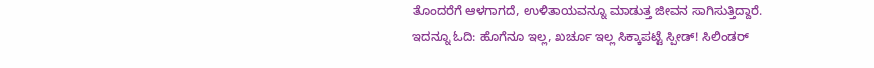ತೊಂದರೆಗೆ ಆಳಗಾಗದೆ, ಉಳಿತಾಯವನ್ನೂ ಮಾಡುತ್ತ ಜೀವನ ಸಾಗಿಸುತ್ತಿದ್ದಾರೆ.
ಇದನ್ನೂ ಓದಿ: ಹೊಗೆನೂ ಇಲ್ಲ, ಖರ್ಚೂ ಇಲ್ಲ ಸಿಕ್ಕಾಪಟ್ಟೆ ಸ್ಪೀಡ್! ಸಿಲಿಂಡರ್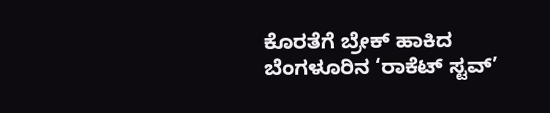ಕೊರತೆಗೆ ಬ್ರೇಕ್ ಹಾಕಿದ ಬೆಂಗಳೂರಿನ ‘ರಾಕೆಟ್ ಸ್ಟವ್’